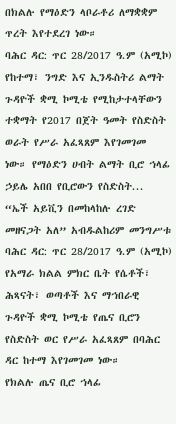በክልሉ የማዕድን ላቦራቶሪ ለማቋቋም ጥረት እየተደረገ ነው።
ባሕር ዳር: ጥር 28/2017 ዓ.ም (አሚኮ) የከተማ፣ ንግድ እና ኢንዱስትሪ ልማት ጉዳዮች ቋሚ ኮሚቴ የሚከታተላቸውን ተቋማት የ2017 በጀት ዓመት የስድስት ወራት የሥራ አፈጻጸም እየገመገመ ነው። የማዕድን ሀብት ልማት ቢሮ ኀላፊ ኃይሌ አበበ የቢሮውን የስድስት...
“ኤች አይቪን በመከላከሉ ረገድ መዘናጋት አለ” አብዱልከሪም መንግሥቱ
ባሕር ዳር: ጥር 28/2017 ዓ.ም (አሚኮ) የአማራ ክልል ምክር ቤት የሴቶች፣ ሕጻናት፣ ወጣቶች እና ማኀበራዊ ጉዳዮች ቋሚ ኮሚቴ የጤና ቢሮን የስድስት ወር የሥራ አፈጻጸም በባሕር ዳር ከተማ እየገመገመ ነው።
የክልሉ ጤና ቢሮ ኀላፊ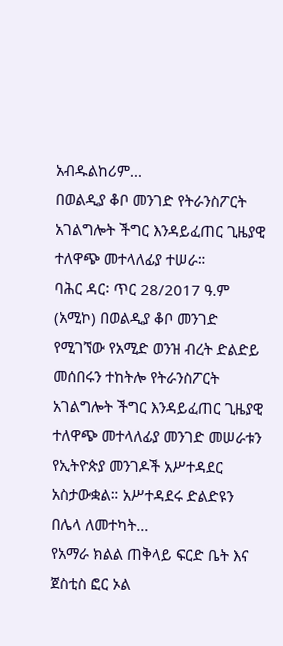አብዱልከሪም...
በወልዲያ ቆቦ መንገድ የትራንስፖርት አገልግሎት ችግር እንዳይፈጠር ጊዜያዊ ተለዋጭ መተላለፊያ ተሠራ።
ባሕር ዳር፡ ጥር 28/2017 ዓ.ም (አሚኮ) በወልዲያ ቆቦ መንገድ የሚገኘው የአሚድ ወንዝ ብረት ድልድይ መሰበሩን ተከትሎ የትራንስፖርት አገልግሎት ችግር እንዳይፈጠር ጊዜያዊ ተለዋጭ መተላለፊያ መንገድ መሠራቱን የኢትዮጵያ መንገዶች አሥተዳደር አስታውቋል። አሥተዳደሩ ድልድዩን በሌላ ለመተካት...
የአማራ ክልል ጠቅላይ ፍርድ ቤት እና ጀስቲስ ፎር ኦል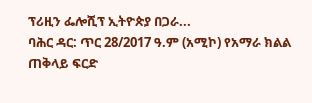ፕሪዚን ፌሎሺፕ ኢትዮጵያ በጋራ...
ባሕር ዳር: ጥር 28/2017 ዓ.ም (አሚኮ) የአማራ ክልል ጠቅላይ ፍርድ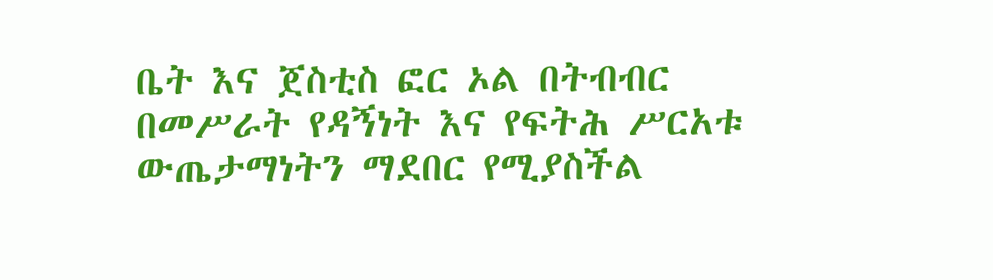ቤት እና ጀስቲስ ፎር ኦል በትብብር በመሥራት የዳኝነት እና የፍትሕ ሥርአቱ ውጤታማነትን ማደበር የሚያስችል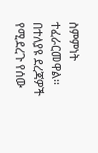ስምምነት ተፈራርመዋል፡፡
በተለያዩ ደረጃዎች የሚደረጉ የሰው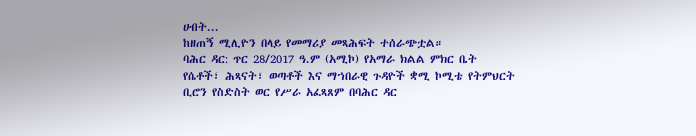ሀብት...
ከዘጠኝ ሚሊዮን በላይ የመማሪያ መጻሕፍት ተሰራጭቷል።
ባሕር ዳር: ጥር 28/2017 ዓ.ም (አሚኮ) የአማራ ክልል ምክር ቤት የሴቶች፣ ሕጻናት፣ ወጣቶች እና ማኀበራዊ ጉዳዮች ቋሚ ኮሚቴ የትምህርት ቢሮን የስድስት ወር የሥራ አፈጻጸም በባሕር ዳር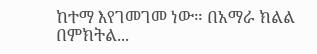ከተማ እየገመገመ ነው። በአማራ ክልል በምክትል...